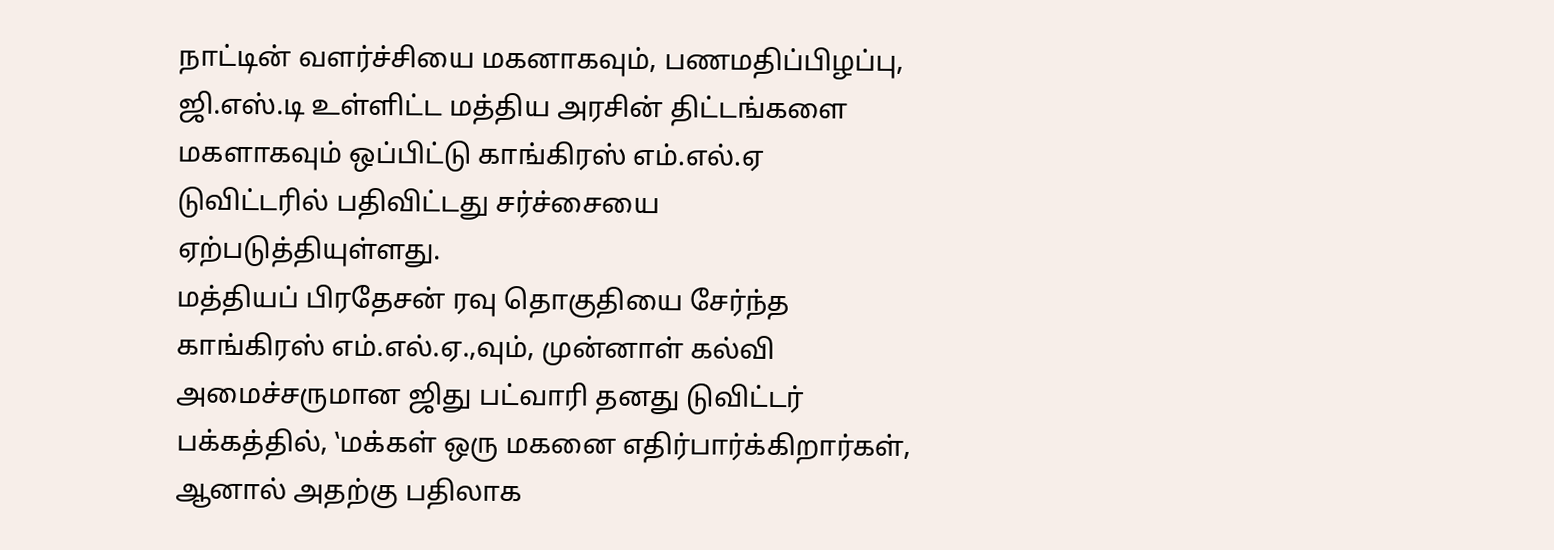நாட்டின் வளர்ச்சியை மகனாகவும், பணமதிப்பிழப்பு, ஜி.எஸ்.டி உள்ளிட்ட மத்திய அரசின் திட்டங்களை மகளாகவும் ஒப்பிட்டு காங்கிரஸ் எம்.எல்.ஏ டுவிட்டரில் பதிவிட்டது சர்ச்சையை ஏற்படுத்தியுள்ளது.
மத்தியப் பிரதேசன் ரவு தொகுதியை சேர்ந்த காங்கிரஸ் எம்.எல்.ஏ.,வும், முன்னாள் கல்வி அமைச்சருமான ஜிது பட்வாரி தனது டுவிட்டர் பக்கத்தில், ‛மக்கள் ஒரு மகனை எதிர்பார்க்கிறார்கள், ஆனால் அதற்கு பதிலாக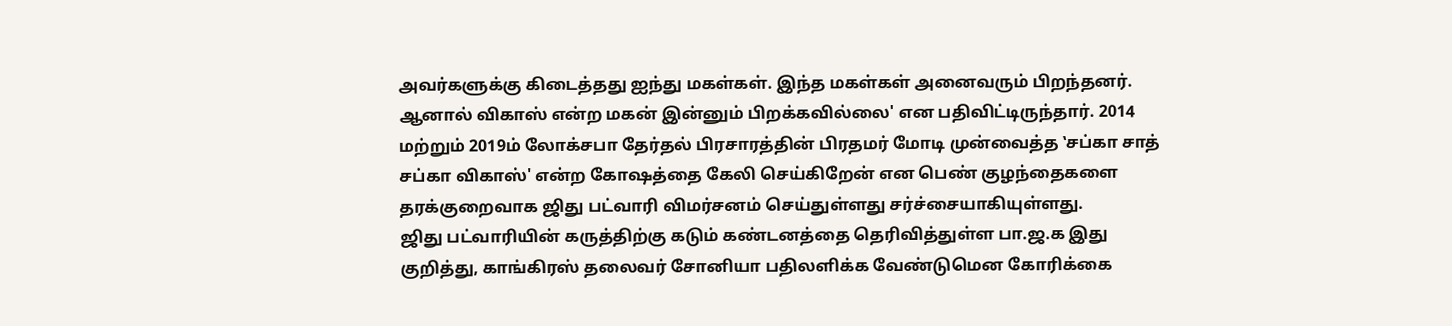அவர்களுக்கு கிடைத்தது ஐந்து மகள்கள். இந்த மகள்கள் அனைவரும் பிறந்தனர். ஆனால் விகாஸ் என்ற மகன் இன்னும் பிறக்கவில்லை' என பதிவிட்டிருந்தார். 2014 மற்றும் 2019ம் லோக்சபா தேர்தல் பிரசாரத்தின் பிரதமர் மோடி முன்வைத்த ‛சப்கா சாத் சப்கா விகாஸ்' என்ற கோஷத்தை கேலி செய்கிறேன் என பெண் குழந்தைகளை தரக்குறைவாக ஜிது பட்வாரி விமர்சனம் செய்துள்ளது சர்ச்சையாகியுள்ளது.
ஜிது பட்வாரியின் கருத்திற்கு கடும் கண்டனத்தை தெரிவித்துள்ள பா.ஜ.க இது குறித்து, காங்கிரஸ் தலைவர் சோனியா பதிலளிக்க வேண்டுமென கோரிக்கை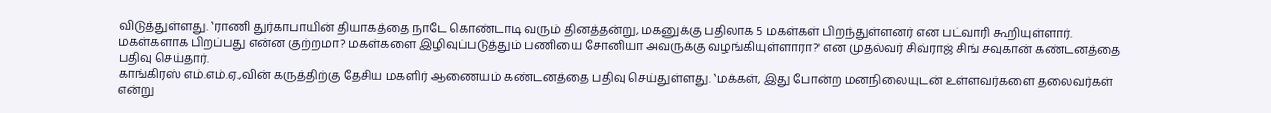விடுத்துள்ளது. ‛ராணி துர்காபாயின் தியாகத்தை நாடே கொண்டாடி வரும் தினத்தன்று, மகனுக்கு பதிலாக 5 மகள்கள் பிறந்துள்ளனர் என பட்வாரி கூறியுள்ளார். மகள்களாக பிறப்பது என்ன குற்றமா? மகள்களை இழிவுப்படுத்தும் பணியை சோனியா அவருக்கு வழங்கியுள்ளாரா?' என முதல்வர் சிவ்ராஜ் சிங் சவுகான் கண்டனத்தை பதிவு செய்தார்.
காங்கிரஸ் எம்.எம்.ஏ.,வின் கருத்திற்கு தேசிய மகளிர் ஆணையம் கண்டனத்தை பதிவு செய்துள்ளது. ‛மக்கள், இது போன்ற மனநிலையுடன் உள்ளவர்களை தலைவர்கள் என்று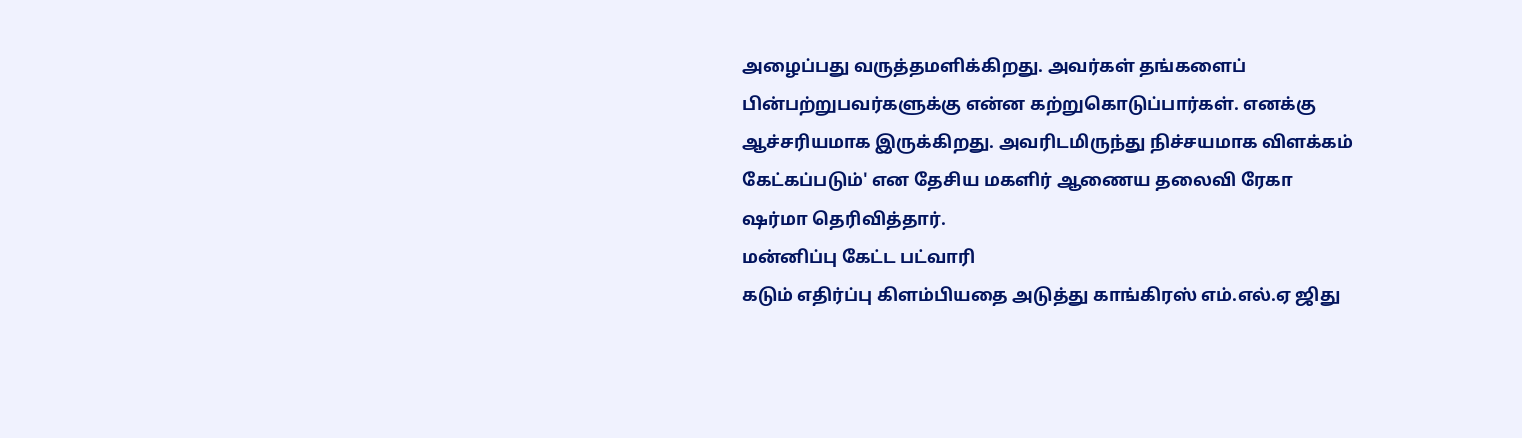அழைப்பது வருத்தமளிக்கிறது. அவர்கள் தங்களைப் பின்பற்றுபவர்களுக்கு என்ன கற்றுகொடுப்பார்கள். எனக்கு ஆச்சரியமாக இருக்கிறது. அவரிடமிருந்து நிச்சயமாக விளக்கம் கேட்கப்படும்' என தேசிய மகளிர் ஆணைய தலைவி ரேகா ஷர்மா தெரிவித்தார்.
மன்னிப்பு கேட்ட பட்வாரி
கடும் எதிர்ப்பு கிளம்பியதை அடுத்து காங்கிரஸ் எம்.எல்.ஏ ஜிது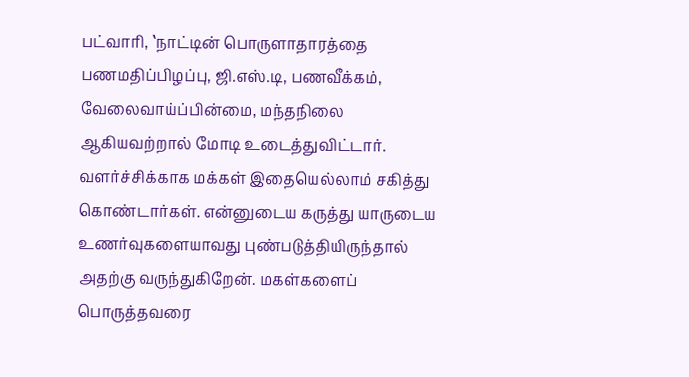பட்வாரி, ‛நாட்டின் பொருளாதாரத்தை பணமதிப்பிழப்பு, ஜி.எஸ்.டி, பணவீக்கம், வேலைவாய்ப்பின்மை, மந்தநிலை ஆகியவற்றால் மோடி உடைத்துவிட்டார். வளர்ச்சிக்காக மக்கள் இதையெல்லாம் சகித்து கொண்டார்கள். என்னுடைய கருத்து யாருடைய உணர்வுகளையாவது புண்படுத்தியிருந்தால் அதற்கு வருந்துகிறேன். மகள்களைப் பொருத்தவரை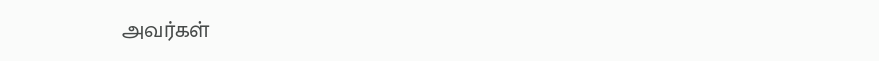அவர்கள்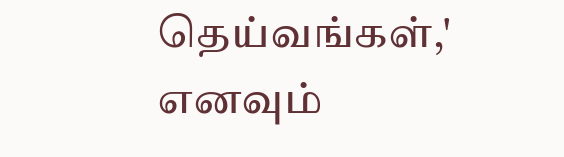தெய்வங்கள்,' எனவும்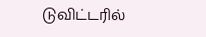டுவிட்டரில்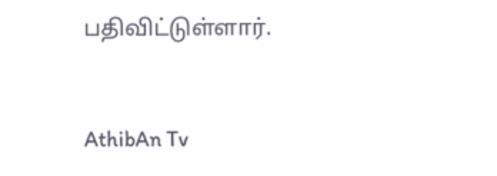பதிவிட்டுள்ளார்.


AthibAn Tv